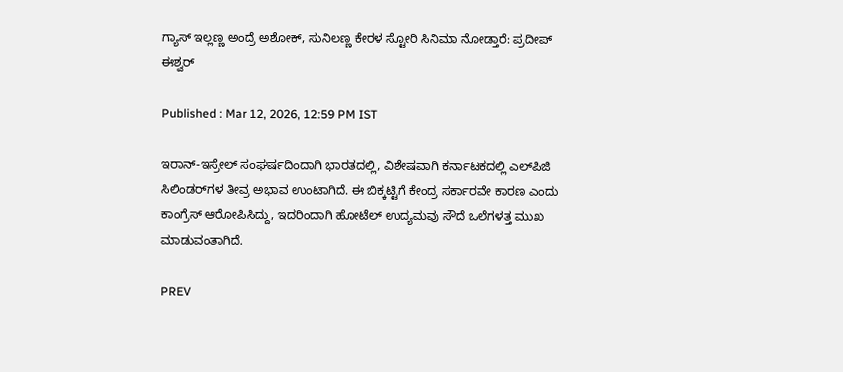ಗ್ಯಾಸ್ ಇಲ್ಲಣ್ಣ ಅಂದ್ರೆ ಅಶೋಕ್, ಸುನಿಲಣ್ಣ ಕೇರಳ ಸ್ಟೋರಿ ಸಿನಿಮಾ ನೋಡ್ತಾರೆ: ಪ್ರದೀಪ್ ಈಶ್ವರ್

Published : Mar 12, 2026, 12:59 PM IST

ಇರಾನ್-ಇಸ್ರೇಲ್ ಸಂಘರ್ಷದಿಂದಾಗಿ ಭಾರತದಲ್ಲಿ, ವಿಶೇಷವಾಗಿ ಕರ್ನಾಟಕದಲ್ಲಿ ಎಲ್‌ಪಿಜಿ ಸಿಲಿಂಡರ್‌ಗಳ ತೀವ್ರ ಅಭಾವ ಉಂಟಾಗಿದೆ. ಈ ಬಿಕ್ಕಟ್ಟಿಗೆ ಕೇಂದ್ರ ಸರ್ಕಾರವೇ ಕಾರಣ ಎಂದು ಕಾಂಗ್ರೆಸ್ ಆರೋಪಿಸಿದ್ದು, ಇದರಿಂದಾಗಿ ಹೋಟೆಲ್ ಉದ್ಯಮವು ಸೌದೆ ಒಲೆಗಳತ್ತ ಮುಖ ಮಾಡುವಂತಾಗಿದೆ.

PREV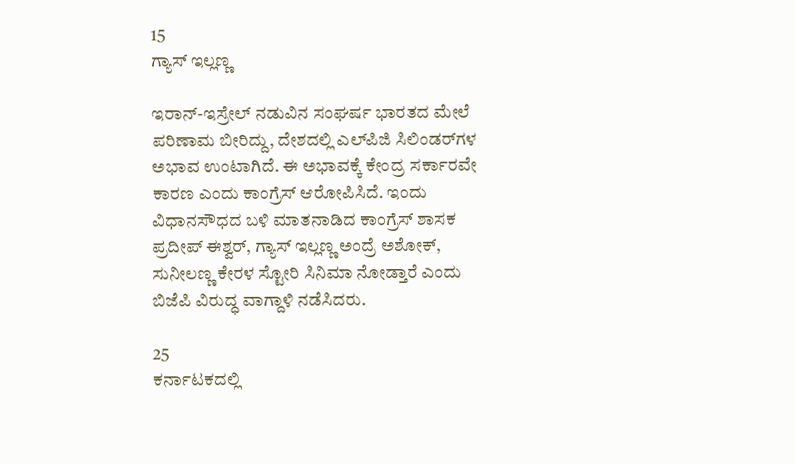15
ಗ್ಯಾಸ್ ಇಲ್ಲಣ್ಣ

ಇರಾನ್-ಇಸ್ರೇಲ್ ನಡುವಿನ ಸಂಘರ್ಷ ಭಾರತದ ಮೇಲೆ ಪರಿಣಾಮ ಬೀರಿದ್ದು, ದೇಶದಲ್ಲಿ ಎಲ್‌ಪಿಜಿ ಸಿಲಿಂಡರ್‌ಗಳ ಅಭಾವ ಉಂಟಾಗಿದೆ. ಈ ಅಭಾವಕ್ಕೆ ಕೇಂದ್ರ ಸರ್ಕಾರವೇ ಕಾರಣ ಎಂದು ಕಾಂಗ್ರೆಸ್ ಆರೋಪಿಸಿದೆ. ಇಂದು ವಿಧಾನಸೌಧದ ಬಳಿ ಮಾತನಾಡಿದ ಕಾಂಗ್ರೆಸ್ ಶಾಸಕ ಪ್ರದೀಪ್ ಈಶ್ವರ್, ಗ್ಯಾಸ್ ಇಲ್ಲಣ್ಣ ಅಂದ್ರೆ ಅಶೋಕ್, ಸುನೀಲಣ್ಣ ಕೇರಳ ಸ್ಟೋರಿ ಸಿನಿಮಾ ನೋಡ್ತಾರೆ ಎಂದು ಬಿಜೆಪಿ ವಿರುದ್ಧ ವಾಗ್ದಾಳಿ ನಡೆಸಿದರು.

25
ಕರ್ನಾಟಕದಲ್ಲಿ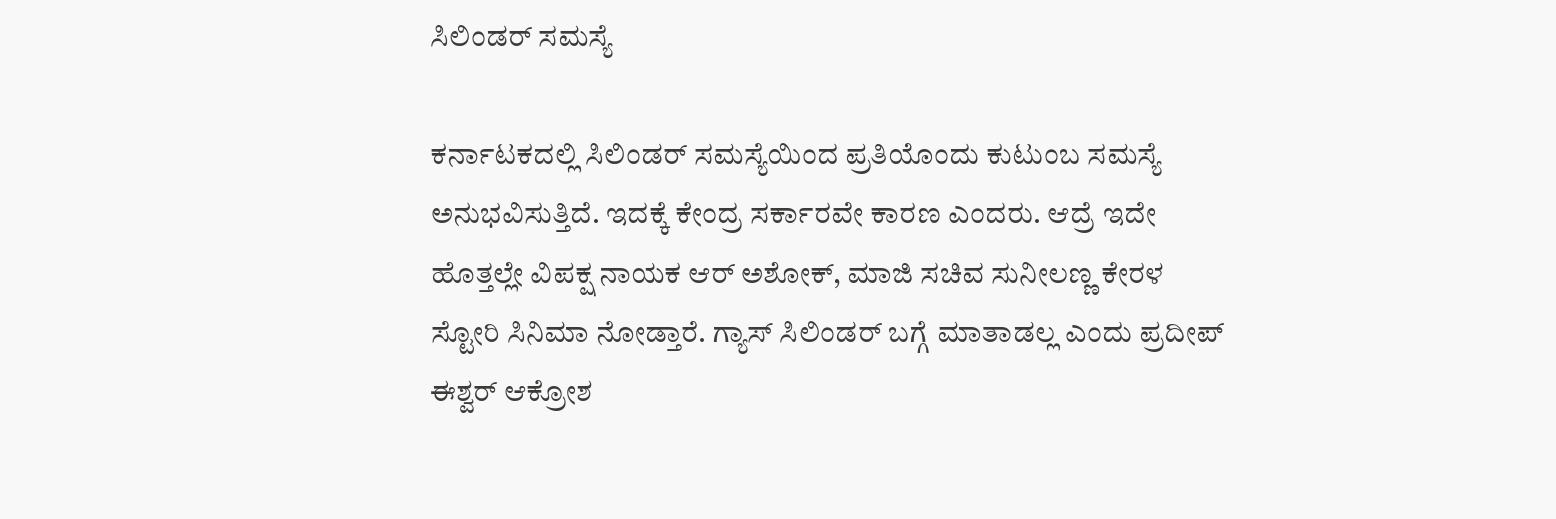ಸಿಲಿಂಡರ್ ಸಮಸ್ಯೆ

ಕರ್ನಾಟಕದಲ್ಲಿ ಸಿಲಿಂಡರ್ ಸಮಸ್ಯೆಯಿಂದ ಪ್ರತಿಯೊಂದು ಕುಟುಂಬ ಸಮಸ್ಯೆ ಅನುಭವಿಸುತ್ತಿದೆ. ಇದಕ್ಕೆ ಕೇಂದ್ರ ಸರ್ಕಾರವೇ ಕಾರಣ ಎಂದರು. ಆದ್ರೆ ಇದೇ ಹೊತ್ತಲ್ಲೇ ವಿಪಕ್ಷ ನಾಯಕ ಆರ್ ಅಶೋಕ್, ಮಾಜಿ ಸಚಿವ ಸುನೀಲಣ್ಣ ಕೇರಳ ಸ್ಟೋರಿ ಸಿನಿಮಾ ನೋಡ್ತಾರೆ. ಗ್ಯಾಸ್ ಸಿಲಿಂಡರ್ ಬಗ್ಗೆ ಮಾತಾಡಲ್ಲ ಎಂದು ಪ್ರದೀಪ್ ಈಶ್ವರ್ ಆಕ್ರೋಶ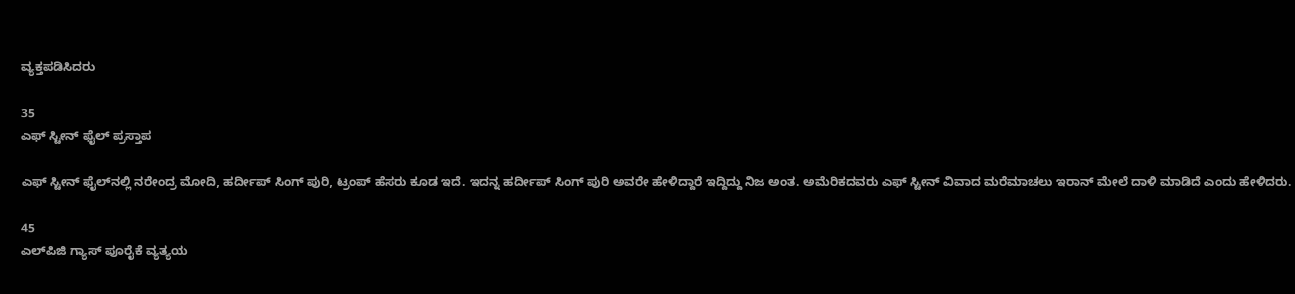ವ್ಯಕ್ತಪಡಿಸಿದರು

35
ಎಫ್‌ ಸ್ಟೀನ್ ಫೈಲ್‌ ಪ್ರಸ್ತಾಪ

ಎಫ್‌ ಸ್ಟೀನ್ ಫೈಲ್‌ನಲ್ಲಿ ನರೇಂದ್ರ ಮೋದಿ, ಹರ್ದೀಪ್ ಸಿಂಗ್ ಪುರಿ, ಟ್ರಂಪ್ ಹೆಸರು ಕೂಡ ಇದೆ. ಇದನ್ನ ಹರ್ದೀಪ್ ಸಿಂಗ್ ಪುರಿ ಅವರೇ ಹೇಳಿದ್ದಾರೆ ಇದ್ದಿದ್ದು ನಿಜ ಅಂತ. ಅಮೆರಿಕದವರು ಎಫ್‌ ಸ್ಟೀನ್ ವಿವಾದ ಮರೆಮಾಚಲು ಇರಾನ್ ಮೇಲೆ‌ ದಾಳಿ ಮಾಡಿದೆ ಎಂದು ಹೇಳಿದರು.

45
ಎಲ್‌ಪಿಜಿ ಗ್ಯಾಸ್ ಪೂರೈಕೆ ವ್ಯತ್ಯಯ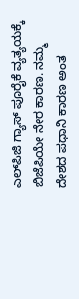ಎಲ್‌ಪಿಜಿ ಗ್ಯಾಸ್ ಪೂರೈಕೆ ವ್ಯತ್ಯಯಕ್ಕೆ ಬಿಜೆಪಿಯೇ ನೇರ ಕಾರಣ. ನಮ್ಮ ದೇಶದ ಪಧಾನಿ ಕಾರಣ ಅಂತ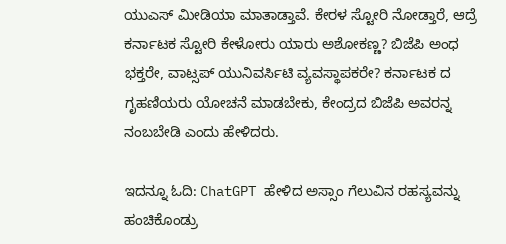ಯುಎಸ್ ಮೀಡಿಯಾ ಮಾತಾಡ್ತಾವೆ. ಕೇರಳ ಸ್ಟೋರಿ ನೋಡ್ತಾರೆ, ಆದ್ರೆ ಕರ್ನಾಟಕ ಸ್ಟೋರಿ ಕೇಳೋರು ಯಾರು ಅಶೋಕಣ್ಣ? ಬಿಜೆಪಿ ಅಂಧ ಭಕ್ತರೇ, ವಾಟ್ಸಪ್ ಯುನಿವರ್ಸಿಟಿ ವ್ಯವಸ್ಥಾಪಕರೇ? ಕರ್ನಾಟಕ ದ ಗೃಹಣಿಯರು ಯೋಚನೆ‌ ಮಾಡಬೇಕು, ಕೇಂದ್ರದ ಬಿಜೆಪಿ ಅವರನ್ನ ನಂಬಬೇಡಿ ಎಂದು ಹೇಳಿದರು.

ಇದನ್ನೂ ಓದಿ: ChatGPT ಹೇಳಿದ ಅಸ್ಸಾಂ ಗೆಲುವಿನ ರಹಸ್ಯವನ್ನು ಹಂಚಿಕೊಂಡ್ರು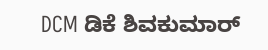DCM ಡಿಕೆ ಶಿವಕುಮಾರ್‌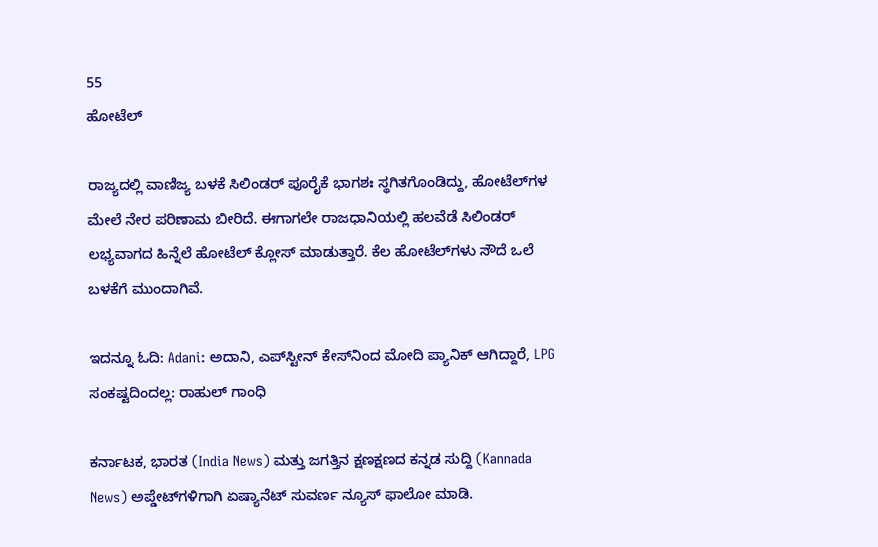55
ಹೋಟೆಲ್‌

ರಾಜ್ಯದಲ್ಲಿ ವಾಣಿಜ್ಯ ಬಳಕೆ ಸಿಲಿಂಡರ್ ಪೂರೈಕೆ ಭಾಗಶಃ ಸ್ಥಗಿತಗೊಂಡಿದ್ದು, ಹೋಟೆಲ್‌ಗಳ ಮೇಲೆ ನೇರ ಪರಿಣಾಮ ಬೀರಿದೆ. ಈಗಾಗಲೇ ರಾಜಧಾನಿಯಲ್ಲಿ ಹಲವೆಡೆ ಸಿಲಿಂಡರ್ ಲಭ್ಯವಾಗದ ಹಿನ್ನೆಲೆ ಹೋಟೆಲ್ ಕ್ಲೋಸ್ ಮಾಡುತ್ತಾರೆ. ಕೆಲ ಹೋಟೆಲ್‌ಗಳು ಸೌದೆ ಒಲೆ ಬಳಕೆಗೆ ಮುಂದಾಗಿವೆ.

ಇದನ್ನೂ ಓದಿ: Adani: ಅದಾನಿ, ಎಪ್‌ಸ್ಟೀನ್ ಕೇಸ್‌ನಿಂದ ಮೋದಿ ಪ್ಯಾನಿಕ್ ಆಗಿದ್ದಾರೆ, LPG ಸಂಕಷ್ಟದಿಂದಲ್ಲ: ರಾಹುಲ್ ಗಾಂಧಿ

ಕರ್ನಾಟಕ, ಭಾರತ (India News) ಮತ್ತು ಜಗತ್ತಿನ ಕ್ಷಣಕ್ಷಣದ ಕನ್ನಡ ಸುದ್ದಿ (Kannada News) ಅಪ್ಡೇಟ್‌ಗಳಿಗಾಗಿ ಏಷ್ಯಾನೆಟ್ ಸುವರ್ಣ ನ್ಯೂಸ್‌ ಫಾಲೋ ಮಾಡಿ.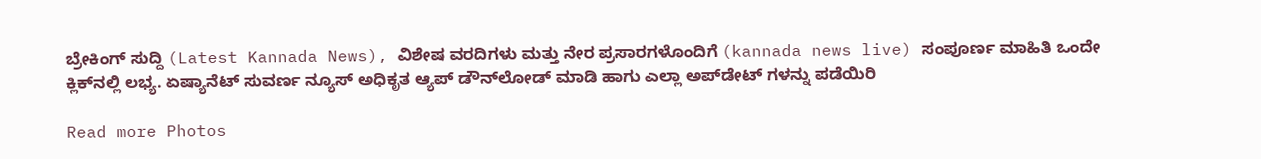ಬ್ರೇಕಿಂಗ್ ಸುದ್ದಿ (Latest Kannada News), ವಿಶೇಷ ವರದಿಗಳು ಮತ್ತು ನೇರ ಪ್ರಸಾರಗಳೊಂದಿಗೆ (kannada news live) ಸಂಪೂರ್ಣ ಮಾಹಿತಿ ಒಂದೇ ಕ್ಲಿಕ್‌ನಲ್ಲಿ ಲಭ್ಯ. ಏಷ್ಯಾನೆಟ್ ಸುವರ್ಣ ನ್ಯೂಸ್ ಅಧಿಕೃತ ಆ್ಯಪ್ ಡೌನ್‌ಲೋಡ್ ಮಾಡಿ ಹಾಗು ಎಲ್ಲಾ ಅಪ್‌ಡೇಟ್ ಗಳನ್ನು ಪಡೆಯಿರಿ

Read more Photos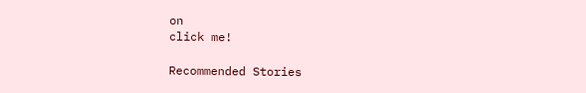on
click me!

Recommended Stories